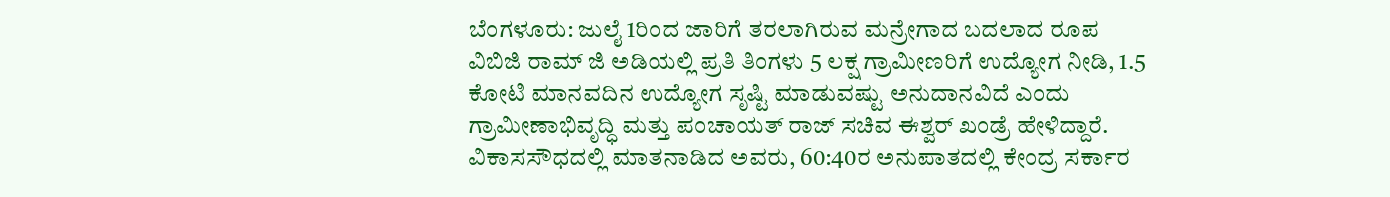ಬೆಂಗಳೂರು: ಜುಲೈ 1ರಿಂದ ಜಾರಿಗೆ ತರಲಾಗಿರುವ ಮನ್ರೇಗಾದ ಬದಲಾದ ರೂಪ ವಿಬಿಜಿ ರಾಮ್ ಜಿ ಅಡಿಯಲ್ಲಿ ಪ್ರತಿ ತಿಂಗಳು 5 ಲಕ್ಷ ಗ್ರಾಮೀಣರಿಗೆ ಉದ್ಯೋಗ ನೀಡಿ, 1.5 ಕೋಟಿ ಮಾನವದಿನ ಉದ್ಯೋಗ ಸೃಷ್ಟಿ ಮಾಡುವಷ್ಟು ಅನುದಾನವಿದೆ ಎಂದು ಗ್ರಾಮೀಣಾಭಿವೃದ್ಧಿ ಮತ್ತು ಪಂಚಾಯತ್ ರಾಜ್ ಸಚಿವ ಈಶ್ವರ್ ಖಂಡ್ರೆ ಹೇಳಿದ್ದಾರೆ.
ವಿಕಾಸಸೌಧದಲ್ಲಿ ಮಾತನಾಡಿದ ಅವರು, 60:40ರ ಅನುಪಾತದಲ್ಲಿ ಕೇಂದ್ರ ಸರ್ಕಾರ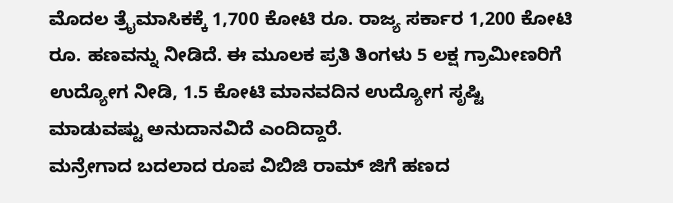ಮೊದಲ ತ್ರೈಮಾಸಿಕಕ್ಕೆ 1,700 ಕೋಟಿ ರೂ. ರಾಜ್ಯ ಸರ್ಕಾರ 1,200 ಕೋಟಿ ರೂ. ಹಣವನ್ನು ನೀಡಿದೆ. ಈ ಮೂಲಕ ಪ್ರತಿ ತಿಂಗಳು 5 ಲಕ್ಷ ಗ್ರಾಮೀಣರಿಗೆ ಉದ್ಯೋಗ ನೀಡಿ, 1.5 ಕೋಟಿ ಮಾನವದಿನ ಉದ್ಯೋಗ ಸೃಷ್ಟಿ ಮಾಡುವಷ್ಟು ಅನುದಾನವಿದೆ ಎಂದಿದ್ದಾರೆ.
ಮನ್ರೇಗಾದ ಬದಲಾದ ರೂಪ ವಿಬಿಜಿ ರಾಮ್ ಜಿಗೆ ಹಣದ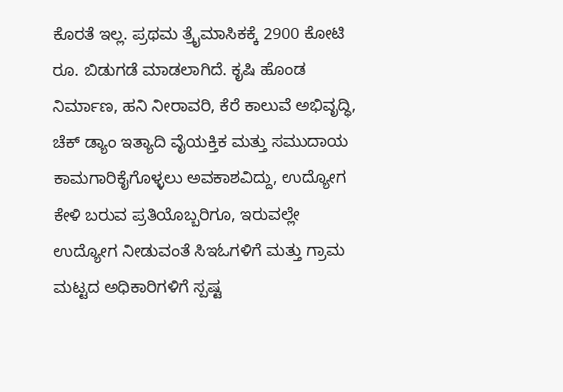ಕೊರತೆ ಇಲ್ಲ. ಪ್ರಥಮ ತ್ರೈಮಾಸಿಕಕ್ಕೆ 2900 ಕೋಟಿ ರೂ. ಬಿಡುಗಡೆ ಮಾಡಲಾಗಿದೆ. ಕೃಷಿ ಹೊಂಡ ನಿರ್ಮಾಣ, ಹನಿ ನೀರಾವರಿ, ಕೆರೆ ಕಾಲುವೆ ಅಭಿವೃದ್ಧಿ, ಚೆಕ್ ಡ್ಯಾಂ ಇತ್ಯಾದಿ ವೈಯಕ್ತಿಕ ಮತ್ತು ಸಮುದಾಯ ಕಾಮಗಾರಿಕೈಗೊಳ್ಳಲು ಅವಕಾಶವಿದ್ದು, ಉದ್ಯೋಗ ಕೇಳಿ ಬರುವ ಪ್ರತಿಯೊಬ್ಬರಿಗೂ, ಇರುವಲ್ಲೇ ಉದ್ಯೋಗ ನೀಡುವಂತೆ ಸಿಇಓಗಳಿಗೆ ಮತ್ತು ಗ್ರಾಮ ಮಟ್ಟದ ಅಧಿಕಾರಿಗಳಿಗೆ ಸ್ಪಷ್ಟ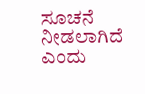ಸೂಚನೆ ನೀಡಲಾಗಿದೆ ಎಂದು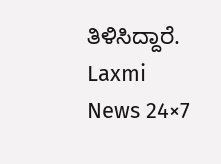ತಿಳಿಸಿದ್ದಾರೆ.
Laxmi News 24×7